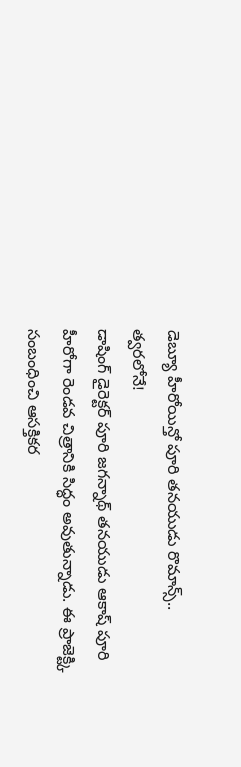డెబ్యూ హీరోయిన్తో పూరి తనయుడు రొమాన్స్.. త్వరలోనే!
డాషింగ్ డైరెక్టర్ పూరి జగన్నాథ్ తనయుడు ఆకాష్ పూరి హీరోగా రెండవ చిత్రానికి సిద్ధం అవుతున్నాడు. ఈ ప్రాజెక్ట్కి సంబంధించి ఆసక్తికర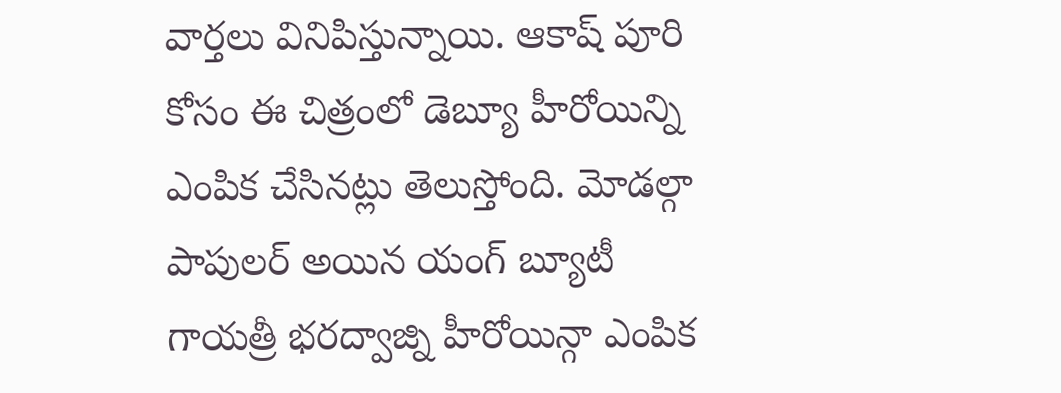వార్తలు వినిపిస్తున్నాయి. ఆకాష్ పూరి కోసం ఈ చిత్రంలో డెబ్యూ హీరోయిన్ని ఎంపిక చేసినట్లు తెలుస్తోంది. మోడల్గా పాపులర్ అయిన యంగ్ బ్యూటీ గాయత్రీ భరద్వాజ్ని హీరోయిన్గా ఎంపిక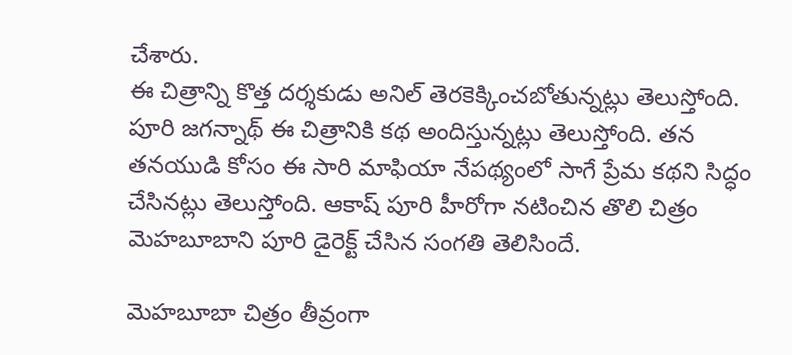చేశారు.
ఈ చిత్రాన్ని కొత్త దర్శకుడు అనిల్ తెరకెక్కించబోతున్నట్లు తెలుస్తోంది. పూరి జగన్నాథ్ ఈ చిత్రానికి కథ అందిస్తున్నట్లు తెలుస్తోంది. తన తనయుడి కోసం ఈ సారి మాఫియా నేపథ్యంలో సాగే ప్రేమ కథని సిద్ధం చేసినట్లు తెలుస్తోంది. ఆకాష్ పూరి హీరోగా నటించిన తొలి చిత్రం మెహబూబాని పూరి డైరెక్ట్ చేసిన సంగతి తెలిసిందే.

మెహబూబా చిత్రం తీవ్రంగా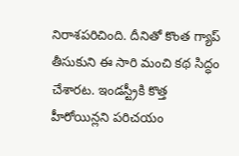నిరాశపరిచింది. దీనితో కొంత గ్యాప్ తీసుకుని ఈ సారి మంచి కథ సిద్ధం చేశారట. ఇండస్ట్రీకి కొత్త హీరోయిన్లని పరిచయం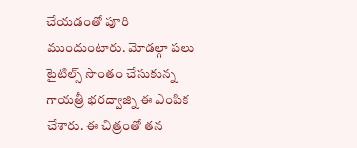చేయడంతో పూరి ముందుంటారు. మోడల్గా పలు టైటిల్స్ సొంతం చేసుకున్న గాయత్రీ భరద్వాజ్ని ఈ ఎంపిక చేశారు. ఈ చిత్రంతో తన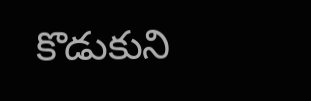కొడుకుని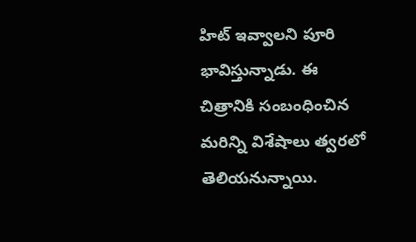హిట్ ఇవ్వాలని పూరి భావిస్తున్నాడు. ఈ చిత్రానికి సంబంధించిన మరిన్ని విశేషాలు త్వరలో తెలియనున్నాయి.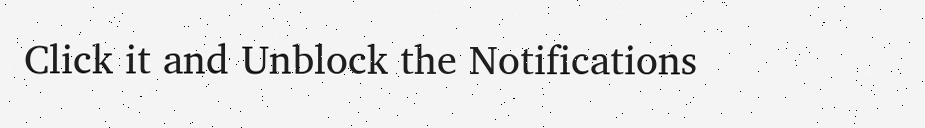Click it and Unblock the Notifications